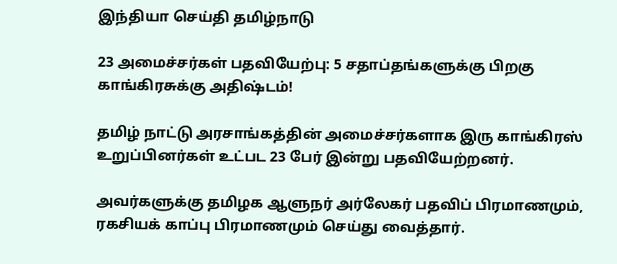இந்தியா செய்தி தமிழ்நாடு

23 அமைச்சர்கள் பதவியேற்பு: 5 சதாப்தங்களுக்கு பிறகு காங்கிரசுக்கு அதிஷ்டம்!

தமிழ் நாட்டு அரசாங்கத்தின் அமைச்சர்களாக இரு காங்கிரஸ் உறுப்பினர்கள் உட்பட 23 பேர் இன்று பதவியேற்றனர்.

அவர்களுக்கு தமிழக ஆளுநர் அர்லேகர் பதவிப் பிரமாணமும், ரகசியக் காப்பு பிரமாணமும் செய்து வைத்தார்.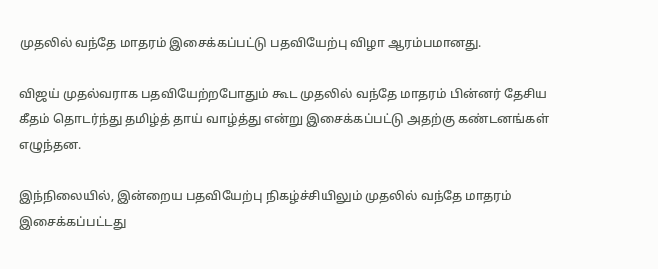முதலில் வந்தே மாதரம் இசைக்கப்பட்டு பதவியேற்பு விழா ஆரம்பமானது.

விஜய் முதல்வராக பதவியேற்றபோதும் கூட முதலில் வந்தே மாதரம் பின்னர் தேசிய கீதம் தொடர்ந்து தமிழ்த் தாய் வாழ்த்து என்று இசைக்கப்பட்டு அதற்கு கண்டனங்கள் எழுந்தன.

இந்நிலையில், இன்றைய பதவியேற்பு நிகழ்ச்சியிலும் முதலில் வந்தே மாதரம் இசைக்கப்பட்டது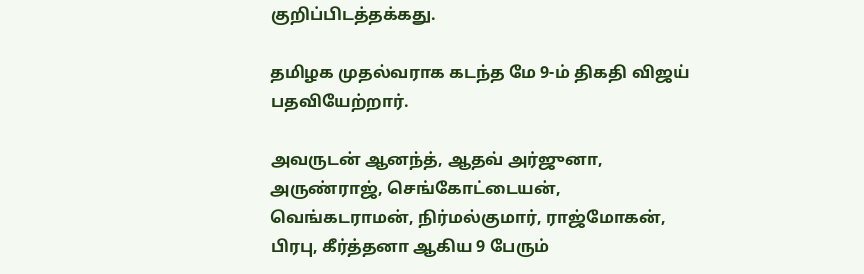குறிப்பிடத்தக்கது.

தமிழக முதல்வராக கடந்த மே 9-ம் திகதி விஜய் பதவியேற்றார்.

அவருடன் ஆனந்த், ஆதவ் அர்ஜுனா, அருண்ராஜ், செங்கோட்டையன், வெங்கடராமன், நிர்மல்குமார், ராஜ்மோகன், பிரபு, கீர்த்தனா ஆகிய 9 பேரும்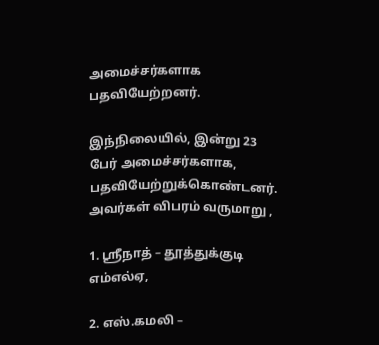அமைச்சர்களாக பதவியேற்றனர்.

இந்நிலையில், இன்று 23 பேர் அமைச்சர்களாக, பதவியேற்றுக்கொண்டனர். அவர்கள் விபரம் வருமாறு ,

1. ஸ்ரீநாத் – தூத்துக்குடி எம்எல்ஏ,

2. எஸ்.கமலி –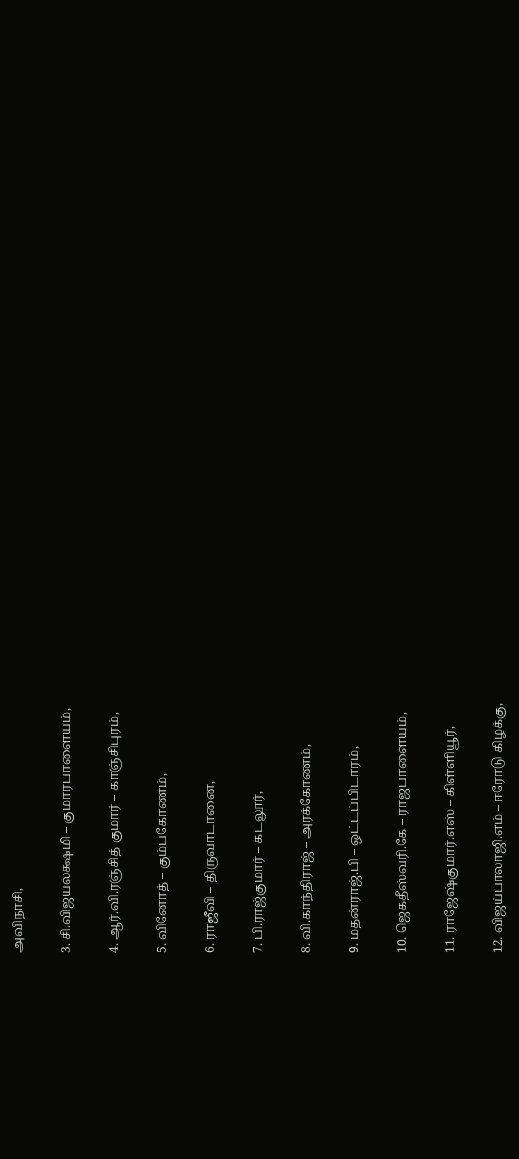அவிநாசி,

3. சி.விஜயலக்ஷமி – குமாரபாளையம்,

4. ஆர்.வி.ரஞ்சித் குமார் – காஞ்சிபுரம்,

5. வினோத் – கும்பகோணம்,

6. ராஜீவி – திருவாடானை,

7. பி.ராஜ்குமார் – கடலூர்,

8. வி.காந்திராஜ் – அரக்கோணம்,

9. மதன்ராஜ்.பி – ஒட்டப்பிடாரம்,

10. ஜெகதீஸ்வரி.கே – ராஜபாளையம்,

11. ராஜேஷ்குமார்.எஸ் – கிள்ளியூர்,

12. விஜய்பாலாஜி.எம் – ஈரோடு கிழக்கு,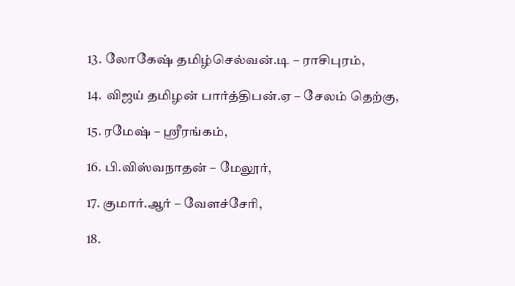13. லோகேஷ் தமிழ்செல்வன்.டி – ராசிபுரம்,

14. விஜய் தமிழன் பார்த்திபன்.ஏ – சேலம் தெற்கு,

15. ரமேஷ் – ஸ்ரீரங்கம்,

16. பி.விஸ்வநாதன் – மேலூர்,

17. குமார்.ஆர் – வேளச்சேரி,

18.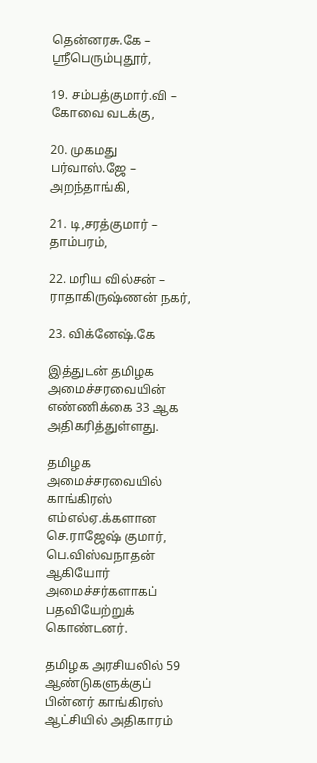தென்னரசு.கே – ஸ்ரீபெரும்புதூர்,

19. சம்பத்குமார்.வி – கோவை வடக்கு,

20. முகமது பர்வாஸ்.ஜே – அறந்தாங்கி,

21. டி,சரத்குமார் – தாம்பரம்,

22. மரிய வில்சன் – ராதாகிருஷ்ணன் நகர்,

23. விக்னேஷ்.கே

இத்துடன் தமிழக அமைச்சரவையின் எண்ணிக்கை 33 ஆக அதிகரித்துள்ளது.

தமிழக அமைச்சரவையில் காங்கிரஸ் எம்எல்ஏ.க்களான செ.ராஜேஷ் குமார், பெ.விஸ்வநாதன் ஆகியோர் அமைச்சர்களாகப் பதவியேற்றுக் கொண்டனர்.

தமிழக அரசியலில் 59 ஆண்டுகளுக்குப் பின்னர் காங்கிரஸ் ஆட்சியில் அதிகாரம்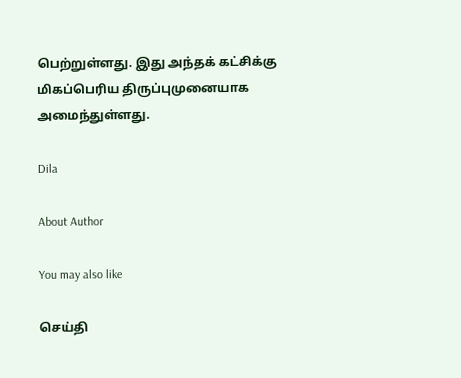பெற்றுள்ளது. இது அந்தக் கட்சிக்கு மிகப்பெரிய திருப்புமுனையாக அமைந்துள்ளது.

Dila

About Author

You may also like

செய்தி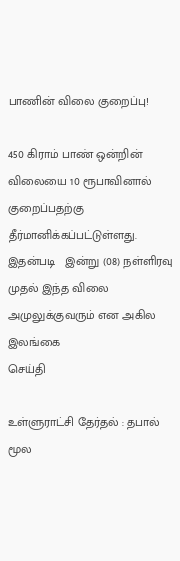பாணின் விலை குறைப்பு!

450 கிராம் பாண் ஒன்றின் விலையை 10 ரூபாவினால் குறைப்பதற்கு தீர்மானிக்கப்பட்டுள்ளது. இதன்படி   இன்று (08) நள்ளிரவு முதல் இந்த விலை அமுலுக்குவரும் என அகில இலங்கை
செய்தி

உள்ளுராட்சி தேர்தல் : தபால் மூல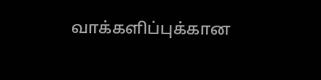வாக்களிப்புக்கான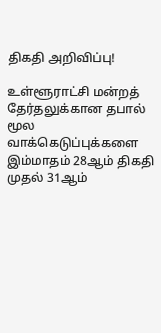திகதி அறிவிப்பு!

உள்ளூராட்சி மன்றத் தேர்தலுக்கான தபால் மூல வாக்கெடுப்புக்களை இம்மாதம் 28ஆம் திகதி முதல் 31ஆம்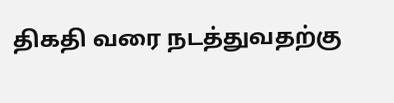திகதி வரை நடத்துவதற்கு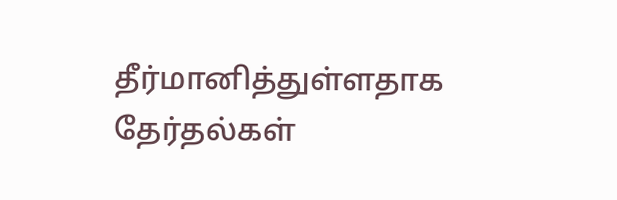தீர்மானித்துள்ளதாக தேர்தல்கள்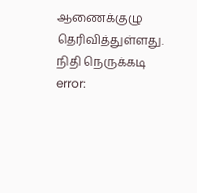ஆணைக்குழு தெரிவித்துள்ளது. நிதி நெருக்கடி
error: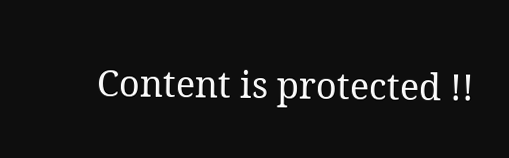Content is protected !!